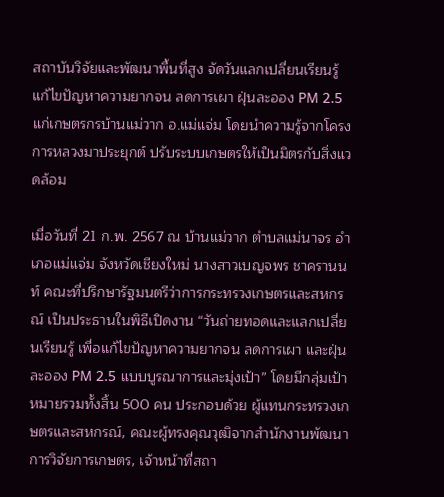สถาบันวิจัยและพัฒนาพื้นที่สูง จัดวันแลกเปลี่ยนเรียนรู้แก้ไขปัญหาความยากจน ลดการเผา ฝุ่นละออง PM 2.5 แก่เกษตรกรบ้านแม่วาก อ.แม่แจ่ม โดยนำความรู้จากโครงการหลวงมาประยุกต์ ปรับระบบเกษตรให้เป็นมิตรกับสิ่งแวดล้อม

เมื่อวันที่ 21 ก.พ. 2567 ณ บ้านแม่วาก ตำบลแม่นาจร อำเภอแม่แจ่ม จังหวัดเชียงใหม่ นางสาวเบญจพร ชาครานนท์ คณะที่ปรึกษารัฐมนตรีว่าการกระทรวงเกษตรและสหกรณ์ เป็นประธานในพิธีเปิดงาน “วันถ่ายทอดและแลกเปลี่ยนเรียนรู้ เพื่อแก้ไขปัญหาความยากจน ลดการเผา และฝุ่นละออง PM 2.5 แบบบูรณาการและมุ่งเป้า” โดยมีกลุ่มเป้าหมายรวมทั้งสิ้น 500 คน ประกอบด้วย ผู้แทนกระทรวงเกษตรและสหกรณ์, คณะผู้ทรงคุณวุฒิจากสำนักงานพัฒนาการวิจัยการเกษตร, เจ้าหน้าที่สถา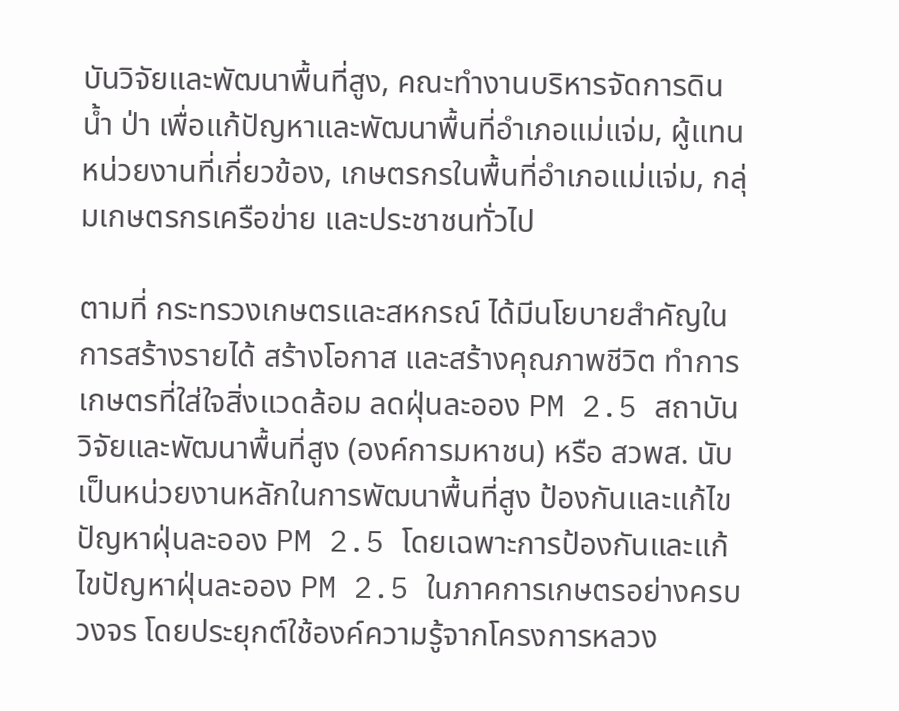บันวิจัยและพัฒนาพื้นที่สูง, คณะทำงานบริหารจัดการดิน น้ำ ป่า เพื่อแก้ปัญหาและพัฒนาพื้นที่อำเภอแม่แจ่ม, ผู้แทนหน่วยงานที่เกี่ยวข้อง, เกษตรกรในพื้นที่อำเภอแม่แจ่ม, กลุ่มเกษตรกรเครือข่าย และประชาชนทั่วไป

ตามที่ กระทรวงเกษตรและสหกรณ์ ได้มีนโยบายสำคัญในการสร้างรายได้ สร้างโอกาส และสร้างคุณภาพชีวิต ทำการเกษตรที่ใส่ใจสิ่งแวดล้อม ลดฝุ่นละออง PM 2.5 สถาบันวิจัยและพัฒนาพื้นที่สูง (องค์การมหาชน) หรือ สวพส. นับเป็นหน่วยงานหลักในการพัฒนาพื้นที่สูง ป้องกันและแก้ไขปัญหาฝุ่นละออง PM 2.5 โดยเฉพาะการป้องกันและแก้ไขปัญหาฝุ่นละออง PM 2.5 ในภาคการเกษตรอย่างครบวงจร โดยประยุกต์ใช้องค์ความรู้จากโครงการหลวง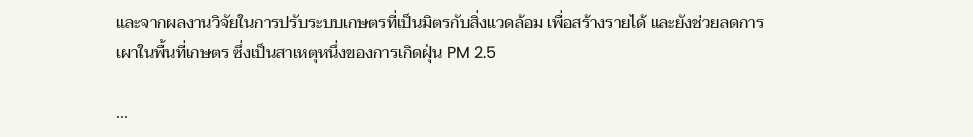และจากผลงานวิจัยในการปรับระบบเกษตรที่เป็นมิตรกับสิ่งแวดล้อม เพื่อสร้างรายได้ และยังช่วยลดการเผาในพื้นที่เกษตร ซึ่งเป็นสาเหตุหนึ่งของการเกิดฝุ่น PM 2.5

...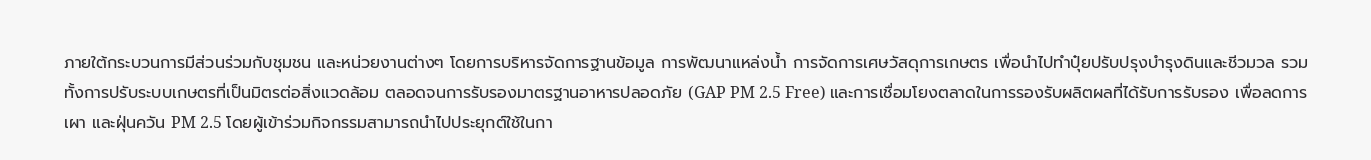ภายใต้กระบวนการมีส่วนร่วมกับชุมชน และหน่วยงานต่างๆ โดยการบริหารจัดการฐานข้อมูล การพัฒนาแหล่งน้ำ การจัดการเศษวัสดุการเกษตร เพื่อนำไปทำปุ๋ยปรับปรุงบำรุงดินและชีวมวล รวมทั้งการปรับระบบเกษตรที่เป็นมิตรต่อสิ่งแวดล้อม ตลอดจนการรับรองมาตรฐานอาหารปลอดภัย (GAP PM 2.5 Free) และการเชื่อมโยงตลาดในการรองรับผลิตผลที่ได้รับการรับรอง เพื่อลดการเผา และฝุ่นควัน PM 2.5 โดยผู้เข้าร่วมกิจกรรมสามารถนำไปประยุกต์ใช้ในกา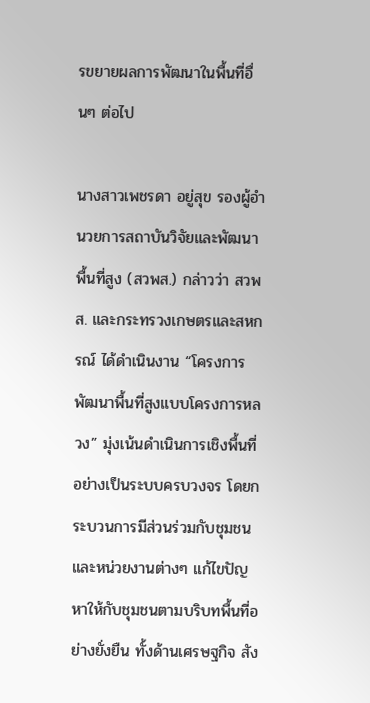รขยายผลการพัฒนาในพื้นที่อื่นๆ ต่อไป

นางสาวเพชรดา อยู่สุข รองผู้อำนวยการสถาบันวิจัยและพัฒนาพื้นที่สูง (สวพส.) กล่าวว่า สวพส. และกระทรวงเกษตรและสหกรณ์ ได้ดำเนินงาน “โครงการพัฒนาพื้นที่สูงแบบโครงการหลวง” มุ่งเน้นดำเนินการเชิงพื้นที่อย่างเป็นระบบครบวงจร โดยกระบวนการมีส่วนร่วมกับชุมชน และหน่วยงานต่างๆ แก้ไขปัญหาให้กับชุมชนตามบริบทพื้นที่อย่างยั่งยืน ทั้งด้านเศรษฐกิจ สัง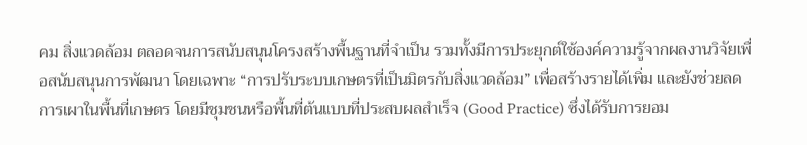คม สิ่งแวดล้อม ตลอดจนการสนับสนุนโครงสร้างพื้นฐานที่จำเป็น รวมทั้งมีการประยุกต์ใช้องค์ความรู้จากผลงานวิจัยเพื่อสนับสนุนการพัฒนา โดยเฉพาะ “การปรับระบบเกษตรที่เป็นมิตรกับสิ่งแวดล้อม” เพื่อสร้างรายได้เพิ่ม และยังช่วยลดการเผาในพื้นที่เกษตร โดยมีชุมชนหรือพื้นที่ต้นแบบที่ประสบผลสำเร็จ (Good Practice) ซึ่งได้รับการยอม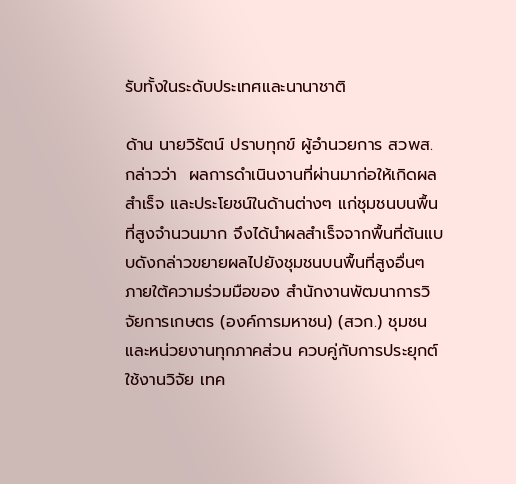รับทั้งในระดับประเทศและนานาชาติ

ด้าน นายวิรัตน์ ปราบทุกข์ ผู้อำนวยการ สวพส. กล่าวว่า  ผลการดำเนินงานที่ผ่านมาก่อให้เกิดผลสำเร็จ และประโยชน์ในด้านต่างๆ แก่ชุมชนบนพื้นที่สูงจำนวนมาก จึงได้นำผลสำเร็จจากพื้นที่ต้นแบบดังกล่าวขยายผลไปยังชุมชนบนพื้นที่สูงอื่นๆ ภายใต้ความร่วมมือของ สำนักงานพัฒนาการวิจัยการเกษตร (องค์การมหาชน) (สวก.) ชุมชนและหน่วยงานทุกภาคส่วน ควบคู่กับการประยุกต์ใช้งานวิจัย เทค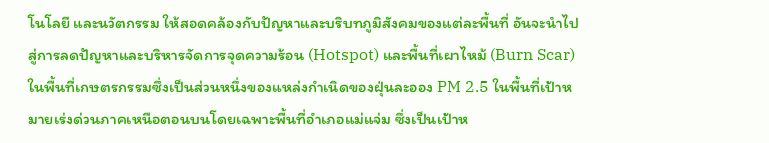โนโลยี และนวัตกรรม ให้สอดคล้องกับปัญหาและบริบทภูมิสังคมของแต่ละพื้นที่ อันจะนำไปสู่การลดปัญหาและบริหารจัดการจุดความร้อน (Hotspot) และพื้นที่เผาไหม้ (Burn Scar) ในพื้นที่เกษตรกรรมซึ่งเป็นส่วนหนึ่งของแหล่งกำเนิดของฝุ่นละออง PM 2.5 ในพื้นที่เป้าหมายเร่งด่วนภาคเหนือตอนบนโดยเฉพาะพื้นที่อำเภอแม่แจ่ม ซึ่งเป็นเป้าห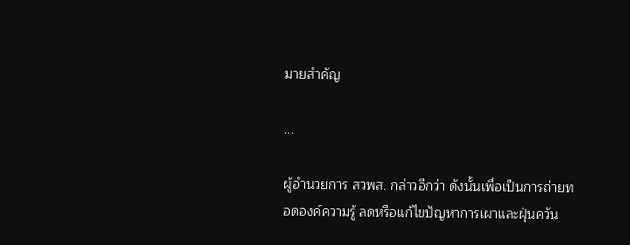มายสำคัญ

...

ผู้อำนวยการ สวพส. กล่าวอีกว่า ดังนั้นเพื่อเป็นการถ่ายทอดองค์ความรู้ ลดหรือแก้ไขปัญหาการเผาและฝุ่นควัน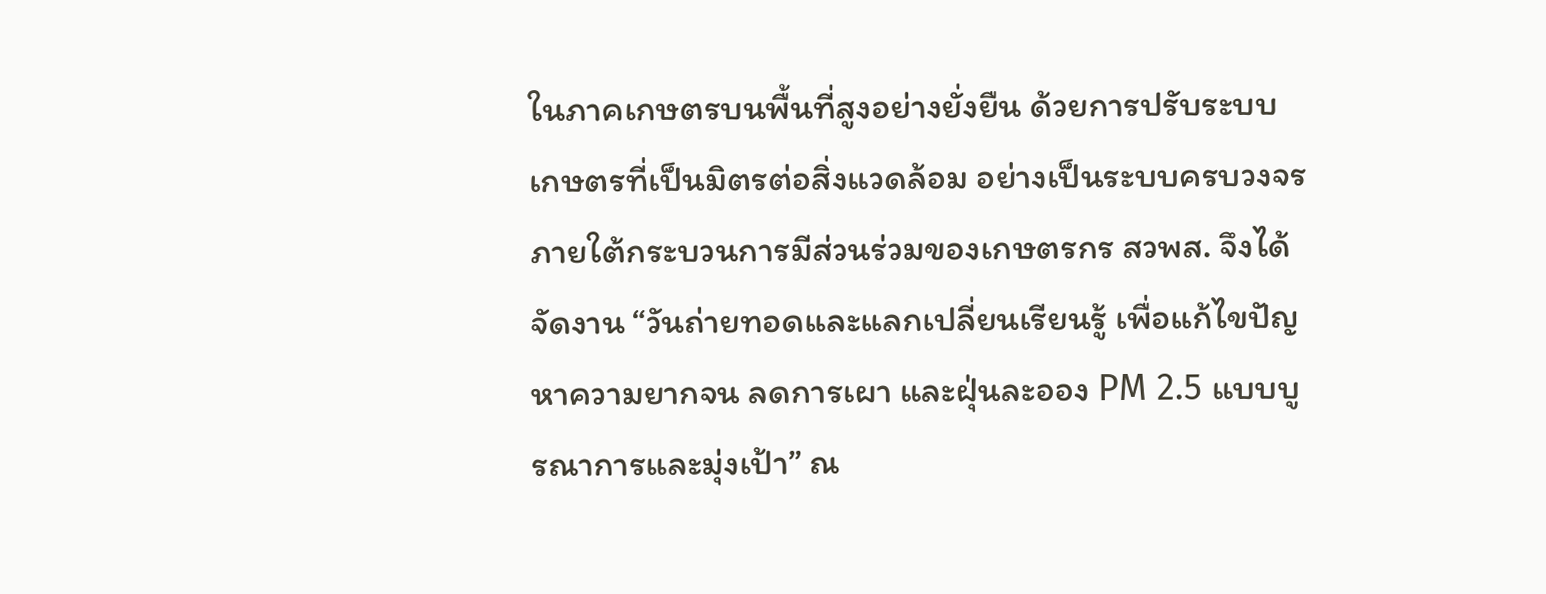ในภาคเกษตรบนพื้นที่สูงอย่างยั่งยืน ด้วยการปรับระบบเกษตรที่เป็นมิตรต่อสิ่งแวดล้อม อย่างเป็นระบบครบวงจร ภายใต้กระบวนการมีส่วนร่วมของเกษตรกร สวพส. จึงได้จัดงาน “วันถ่ายทอดและแลกเปลี่ยนเรียนรู้ เพื่อแก้ไขปัญหาความยากจน ลดการเผา และฝุ่นละออง PM 2.5 แบบบูรณาการและมุ่งเป้า” ณ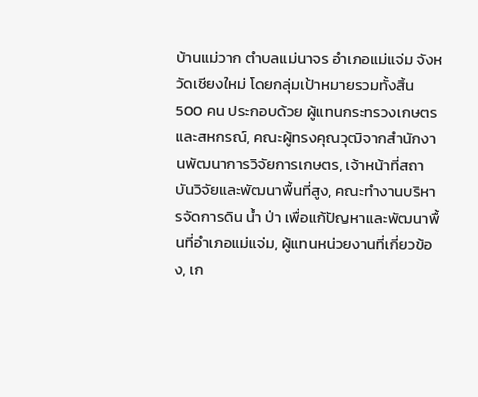บ้านแม่วาก ตำบลแม่นาจร อำเภอแม่แจ่ม จังหวัดเชียงใหม่ โดยกลุ่มเป้าหมายรวมทั้งสิ้น 500 คน ประกอบด้วย ผู้แทนกระทรวงเกษตรและสหกรณ์, คณะผู้ทรงคุณวุฒิจากสำนักงานพัฒนาการวิจัยการเกษตร, เจ้าหน้าที่สถาบันวิจัยและพัฒนาพื้นที่สูง, คณะทำงานบริหารจัดการดิน น้ำ ป่า เพื่อแก้ปัญหาและพัฒนาพื้นที่อำเภอแม่แจ่ม, ผู้แทนหน่วยงานที่เกี่ยวข้อง, เก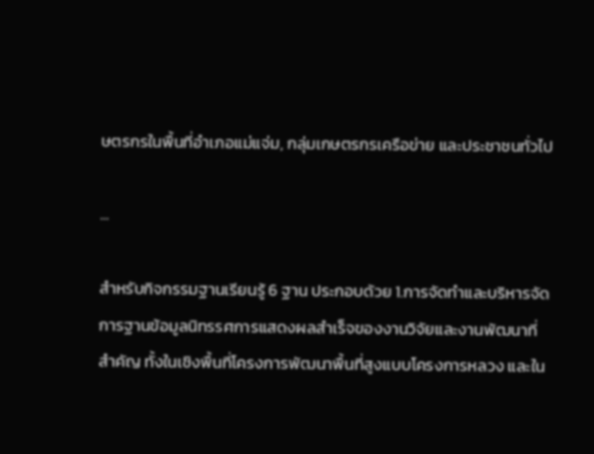ษตรกรในพื้นที่อำเภอแม่แจ่ม, กลุ่มเกษตรกรเครือข่าย และประชาชนทั่วไป

...

สำหรับกิจกรรมฐานเรียนรู้ 6 ฐาน ประกอบด้วย 1.การจัดทำและบริหารจัดการฐานข้อมูลนิทรรศการแสดงผลสำเร็จของงานวิจัยและงานพัฒนาที่สำคัญ ทั้งในเชิงพื้นที่โครงการพัฒนาพื้นที่สูงแบบโครงการหลวง และใน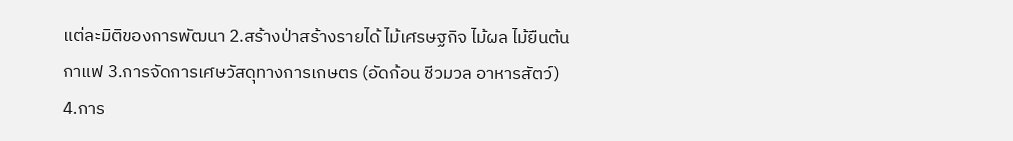แต่ละมิติของการพัฒนา 2.สร้างป่าสร้างรายได้ ไม้เศรษฐกิจ ไม้ผล ไม้ยืนต้น กาแฟ 3.การจัดการเศษวัสดุทางการเกษตร (อัดก้อน ชีวมวล อาหารสัตว์) 4.การ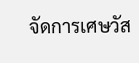จัดการเศษวัส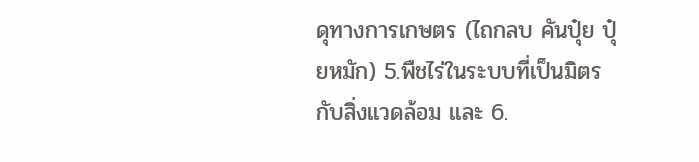ดุทางการเกษตร (ไถกลบ คันปุ๋ย ปุ๋ยหมัก) 5.พืชไร่ในระบบที่เป็นมิตรกับสิ่งแวดล้อม และ 6.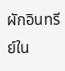ผักอินทรีย์ใน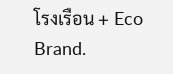โรงเรือน + Eco Brand.